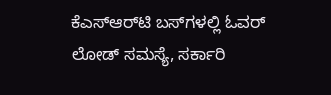ಕೆಎಸ್ಆರ್‌ಟಿ ಬಸ್‌ಗಳಲ್ಲಿ ಓವರ್ ಲೋಡ್ ಸಮಸ್ಯೆ, ಸರ್ಕಾರಿ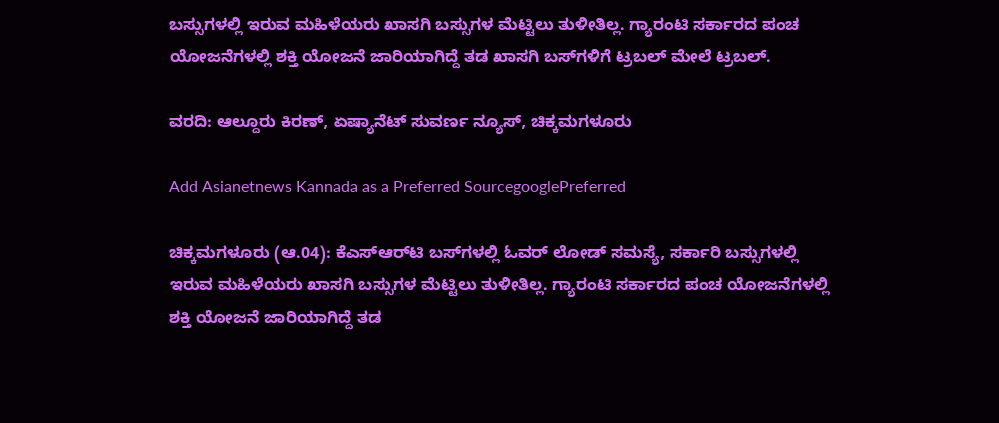ಬಸ್ಸುಗಳಲ್ಲಿ ಇರುವ ಮಹಿಳೆಯರು ಖಾಸಗಿ ಬಸ್ಸುಗಳ ಮೆಟ್ಟಿಲು ತುಳೀತಿಲ್ಲ. ಗ್ಯಾರಂಟಿ ಸರ್ಕಾರದ ಪಂಚ ಯೋಜನೆಗಳಲ್ಲಿ ಶಕ್ತಿ ಯೋಜನೆ ಜಾರಿಯಾಗಿದ್ದೆ ತಡ ಖಾಸಗಿ ಬಸ್‌ಗಳಿಗೆ ಟ್ರಬಲ್ ಮೇಲೆ ಟ್ರಬಲ್.

ವರದಿ: ಆಲ್ದೂರು ಕಿರಣ್, ಏಷ್ಯಾನೆಟ್ ಸುವರ್ಣ ನ್ಯೂಸ್, ಚಿಕ್ಕಮಗಳೂರು

Add Asianetnews Kannada as a Preferred SourcegooglePreferred

ಚಿಕ್ಕಮಗಳೂರು (ಆ.04): ಕೆಎಸ್ಆರ್‌ಟಿ ಬಸ್‌ಗಳಲ್ಲಿ ಓವರ್ ಲೋಡ್ ಸಮಸ್ಯೆ, ಸರ್ಕಾರಿ ಬಸ್ಸುಗಳಲ್ಲಿ ಇರುವ ಮಹಿಳೆಯರು ಖಾಸಗಿ ಬಸ್ಸುಗಳ ಮೆಟ್ಟಿಲು ತುಳೀತಿಲ್ಲ. ಗ್ಯಾರಂಟಿ ಸರ್ಕಾರದ ಪಂಚ ಯೋಜನೆಗಳಲ್ಲಿ ಶಕ್ತಿ ಯೋಜನೆ ಜಾರಿಯಾಗಿದ್ದೆ ತಡ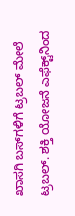ಖಾಸಗಿ ಬಸ್‌ಗಳಿಗೆ ಟ್ರಬಲ್ ಮೇಲೆ ಟ್ರಬಲ್. ಶಕ್ತಿ ಯೋಜನೆ ಎಫೆಕ್ಟ್‌ನಿಂದ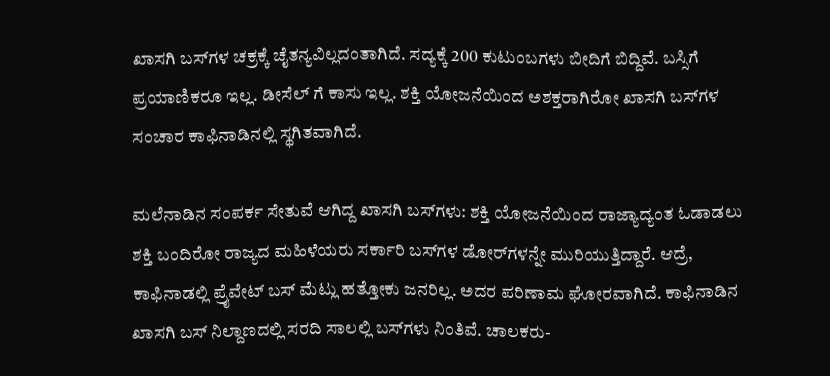ಖಾಸಗಿ ಬಸ್‌ಗಳ ಚಕ್ರಕ್ಕೆ ಚೈತನ್ಯವಿಲ್ಲದಂತಾಗಿದೆ. ಸದ್ಯಕ್ಕೆ 200 ಕುಟುಂಬಗಳು ಬೀದಿಗೆ ಬಿದ್ದಿವೆ. ಬಸ್ಸಿಗೆ ಪ್ರಯಾಣಿಕರೂ ಇಲ್ಲ. ಡೀಸೆಲ್ ಗೆ ಕಾಸು ಇಲ್ಲ. ಶಕ್ತಿ ಯೋಜನೆಯಿಂದ ಅಶಕ್ತರಾಗಿರೋ ಖಾಸಗಿ ಬಸ್‌ಗಳ ಸಂಚಾರ ಕಾಫಿನಾಡಿನಲ್ಲಿ ಸ್ಥಗಿತವಾಗಿದೆ.

ಮಲೆನಾಡಿನ ಸಂಪರ್ಕ ಸೇತುವೆ ಆಗಿದ್ದ ಖಾಸಗಿ ಬಸ್‌ಗಳು: ಶಕ್ತಿ ಯೋಜನೆಯಿಂದ ರಾಜ್ಯಾದ್ಯಂತ ಓಡಾಡಲು ಶಕ್ತಿ ಬಂದಿರೋ ರಾಜ್ಯದ ಮಹಿಳೆಯರು ಸರ್ಕಾರಿ ಬಸ್‌ಗಳ ಡೋರ್‌ಗಳನ್ನೇ ಮುರಿಯುತ್ತಿದ್ದಾರೆ. ಆದ್ರೆ, ಕಾಫಿನಾಡಲ್ಲಿ ಪ್ರೈವೇಟ್ ಬಸ್ ಮೆಟ್ಲು ಹತ್ತೋಕು ಜನರಿಲ್ಲ. ಅದರ ಪರಿಣಾಮ ಘೋರವಾಗಿದೆ. ಕಾಫಿನಾಡಿನ ಖಾಸಗಿ ಬಸ್ ನಿಲ್ದಾಣದಲ್ಲಿ ಸರದಿ ಸಾಲಲ್ಲಿ ಬಸ್‌ಗಳು ನಿಂತಿವೆ. ಚಾಲಕರು-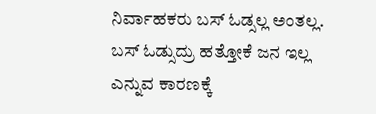ನಿರ್ವಾಹಕರು ಬಸ್ ಓಡ್ಸಲ್ಲ ಅಂತಲ್ಲ. ಬಸ್ ಓಡ್ಸುದ್ರು ಹತ್ತೋಕೆ ಜನ ಇಲ್ಲ ಎನ್ನುವ ಕಾರಣಕ್ಕೆ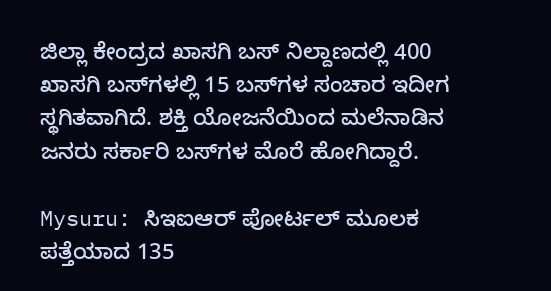ಜಿಲ್ಲಾ ಕೇಂದ್ರದ ಖಾಸಗಿ ಬಸ್ ನಿಲ್ದಾಣದಲ್ಲಿ 400 ಖಾಸಗಿ ಬಸ್‌ಗಳಲ್ಲಿ 15 ಬಸ್‌ಗಳ ಸಂಚಾರ ಇದೀಗ ಸ್ಥಗಿತವಾಗಿದೆ. ಶಕ್ತಿ ಯೋಜನೆಯಿಂದ ಮಲೆನಾಡಿನ ಜನರು ಸರ್ಕಾರಿ ಬಸ್‌ಗಳ ಮೊರೆ ಹೋಗಿದ್ದಾರೆ.

Mysuru: ಸಿಇಐಆರ್ ಪೋರ್ಟಲ್ ಮೂಲಕ ಪತ್ತೆಯಾದ 135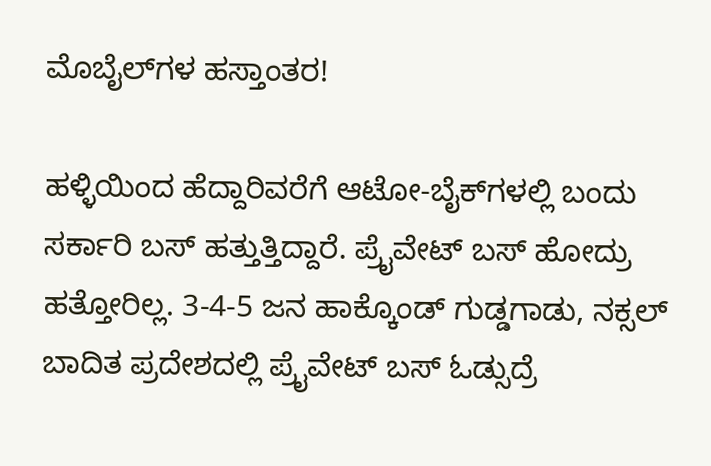ಮೊಬೈಲ್‌ಗಳ ಹಸ್ತಾಂತರ!

ಹಳ್ಳಿಯಿಂದ ಹೆದ್ದಾರಿವರೆಗೆ ಆಟೋ-ಬೈಕ್‌ಗಳಲ್ಲಿ ಬಂದು ಸರ್ಕಾರಿ ಬಸ್ ಹತ್ತುತ್ತಿದ್ದಾರೆ. ಪ್ರೈವೇಟ್ ಬಸ್ ಹೋದ್ರು ಹತ್ತೋರಿಲ್ಲ. 3-4-5 ಜನ ಹಾಕ್ಕೊಂಡ್ ಗುಡ್ಡಗಾಡು, ನಕ್ಸಲ್ ಬಾದಿತ ಪ್ರದೇಶದಲ್ಲಿ ಪ್ರೈವೇಟ್ ಬಸ್ ಓಡ್ಸುದ್ರೆ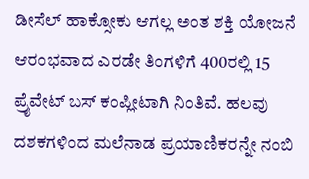ಡೀಸೆಲ್ ಹಾಕ್ಸೋಕು ಆಗಲ್ಲ ಅಂತ ಶಕ್ತಿ ಯೋಜನೆ ಆರಂಭವಾದ ಎರಡೇ ತಿಂಗಳಿಗೆ 400ರಲ್ಲಿ 15 ಪ್ರೈವೇಟ್ ಬಸ್ ಕಂಪ್ಲೀಟಾಗಿ ನಿಂತಿವೆ. ಹಲವು ದಶಕಗಳಿಂದ ಮಲೆನಾಡ ಪ್ರಯಾಣಿಕರನ್ನೇ ನಂಬಿ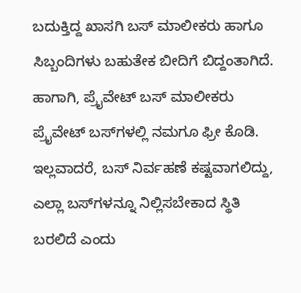ಬದುಕ್ತಿದ್ದ ಖಾಸಗಿ ಬಸ್ ಮಾಲೀಕರು ಹಾಗೂ ಸಿಬ್ಬಂದಿಗಳು ಬಹುತೇಕ ಬೀದಿಗೆ ಬಿದ್ದಂತಾಗಿದೆ. ಹಾಗಾಗಿ, ಪ್ರೈವೇಟ್ ಬಸ್ ಮಾಲೀಕರು ಪ್ರೈವೇಟ್ ಬಸ್‌ಗಳಲ್ಲಿ ನಮಗೂ ಫ್ರೀ ಕೊಡಿ. ಇಲ್ಲವಾದರೆ, ಬಸ್ ನಿರ್ವಹಣೆ ಕಷ್ಟವಾಗಲಿದ್ದು, ಎಲ್ಲಾ ಬಸ್‌ಗಳನ್ನೂ ನಿಲ್ಲಿಸಬೇಕಾದ ಸ್ಥಿತಿ ಬರಲಿದೆ ಎಂದು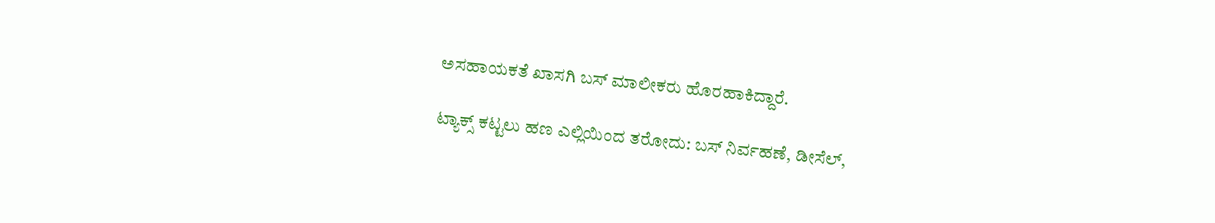ಅಸಹಾಯಕತೆ ಖಾಸಗಿ ಬಸ್ ಮಾಲೀಕರು ಹೊರಹಾಕಿದ್ದಾರೆ.

ಟ್ಯಾಕ್ಸ್ ಕಟ್ಟಲು ಹಣ ಎಲ್ಲಿಯಿಂದ ತರೋದು: ಬಸ್ ನಿರ್ವಹಣೆ, ಡೀಸೆಲ್,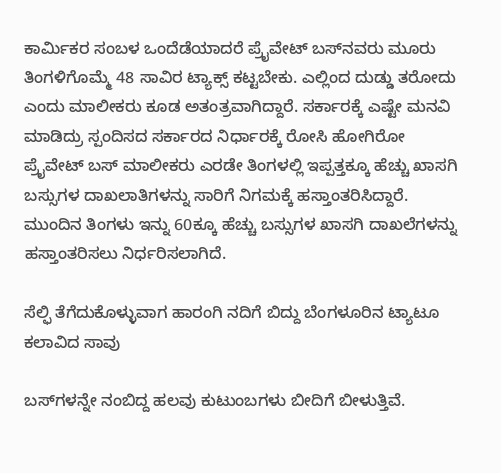ಕಾರ್ಮಿಕರ ಸಂಬಳ ಒಂದೆಡೆಯಾದರೆ ಪ್ರೈವೇಟ್ ಬಸ್‍ನವರು ಮೂರು ತಿಂಗಳಿಗೊಮ್ಮೆ 48 ಸಾವಿರ ಟ್ಯಾಕ್ಸ್ ಕಟ್ಟಬೇಕು. ಎಲ್ಲಿಂದ ದುಡ್ಡು ತರೋದು ಎಂದು ಮಾಲೀಕರು ಕೂಡ ಅತಂತ್ರವಾಗಿದ್ದಾರೆ. ಸರ್ಕಾರಕ್ಕೆ ಎಷ್ಟೇ ಮನವಿ ಮಾಡಿದ್ರು ಸ್ಪಂದಿಸದ ಸರ್ಕಾರದ ನಿರ್ಧಾರಕ್ಕೆ ರೋಸಿ ಹೋಗಿರೋ ಪ್ರೈವೇಟ್ ಬಸ್ ಮಾಲೀಕರು ಎರಡೇ ತಿಂಗಳಲ್ಲಿ ಇಪ್ಪತ್ತಕ್ಕೂ ಹೆಚ್ಚು ಖಾಸಗಿ ಬಸ್ಸುಗಳ ದಾಖಲಾತಿಗಳನ್ನು ಸಾರಿಗೆ ನಿಗಮಕ್ಕೆ ಹಸ್ತಾಂತರಿಸಿದ್ದಾರೆ. ಮುಂದಿನ ತಿಂಗಳು ಇನ್ನು 60ಕ್ಕೂ ಹೆಚ್ಚು ಬಸ್ಸುಗಳ ಖಾಸಗಿ ದಾಖಲೆಗಳನ್ನು ಹಸ್ತಾಂತರಿಸಲು ನಿರ್ಧರಿಸಲಾಗಿದೆ.

ಸೆಲ್ಫಿ ತೆಗೆದುಕೊಳ್ಳುವಾಗ ಹಾರಂಗಿ ನದಿಗೆ ಬಿದ್ದು ಬೆಂಗಳೂರಿನ ಟ್ಯಾಟೂ ಕಲಾವಿದ ಸಾವು

ಬಸ್‌ಗಳನ್ನೇ ನಂಬಿದ್ದ ಹಲವು ಕುಟುಂಬಗಳು ಬೀದಿಗೆ ಬೀಳುತ್ತಿವೆ.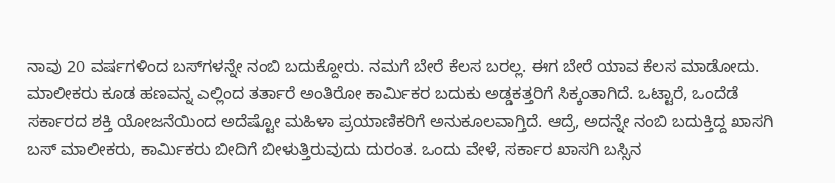ನಾವು 20 ವರ್ಷಗಳಿಂದ ಬಸ್‍ಗಳನ್ನೇ ನಂಬಿ ಬದುಕ್ದೋರು. ನಮಗೆ ಬೇರೆ ಕೆಲಸ ಬರಲ್ಲ. ಈಗ ಬೇರೆ ಯಾವ ಕೆಲಸ ಮಾಡೋದು. ಮಾಲೀಕರು ಕೂಡ ಹಣವನ್ನ ಎಲ್ಲಿಂದ ತರ್ತಾರೆ ಅಂತಿರೋ ಕಾರ್ಮಿಕರ ಬದುಕು ಅಡ್ಡಕತ್ತರಿಗೆ ಸಿಕ್ಕಂತಾಗಿದೆ. ಒಟ್ಟಾರೆ, ಒಂದೆಡೆ ಸರ್ಕಾರದ ಶಕ್ತಿ ಯೋಜನೆಯಿಂದ ಅದೆಷ್ಟೋ ಮಹಿಳಾ ಪ್ರಯಾಣಿಕರಿಗೆ ಅನುಕೂಲವಾಗ್ತಿದೆ. ಆದ್ರೆ, ಅದನ್ನೇ ನಂಬಿ ಬದುಕ್ತಿದ್ದ ಖಾಸಗಿ ಬಸ್ ಮಾಲೀಕರು, ಕಾರ್ಮಿಕರು ಬೀದಿಗೆ ಬೀಳುತ್ತಿರುವುದು ದುರಂತ. ಒಂದು ವೇಳೆ, ಸರ್ಕಾರ ಖಾಸಗಿ ಬಸ್ಸಿನ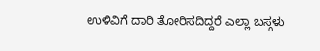ಉಳಿವಿಗೆ ದಾರಿ ತೋರಿಸದಿದ್ದರೆ ಎಲ್ಲಾ ಬಸ್ಗಳು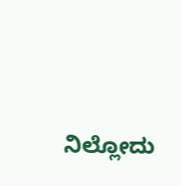ನಿಲ್ಲೋದು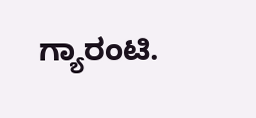ಗ್ಯಾರಂಟಿ.